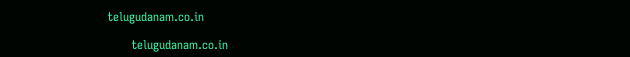telugudanam.co.in

      telugudanam.co.in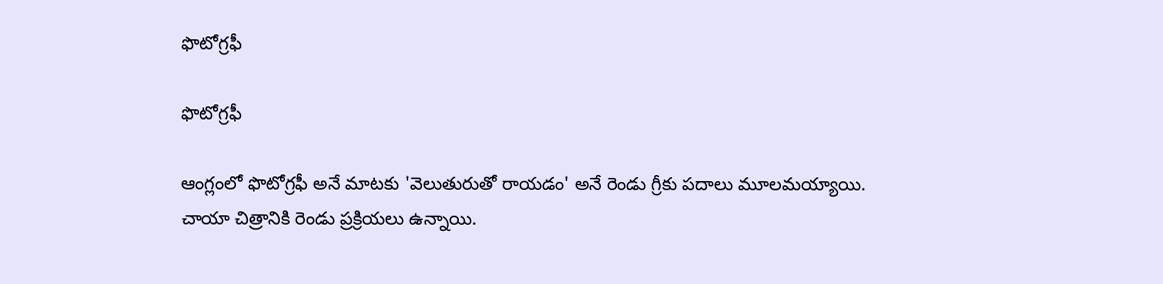ఫొటోగ్రఫీ

ఫొటోగ్రఫీ

ఆంగ్లంలో ఫొటోగ్రఫీ అనే మాటకు 'వెలుతురుతో రాయడం' అనే రెండు గ్రీకు పదాలు మూలమయ్యాయి. చాయా చిత్రానికి రెండు ప్రక్రియలు ఉన్నాయి.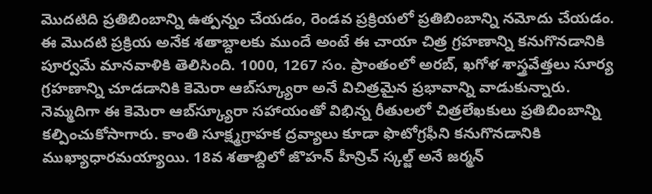మొదటిది ప్రతిబింబాన్ని ఉత్పన్నం చేయడం, రెండవ ప్రక్రియలో ప్రతిబింబాన్ని నమోదు చేయడం. ఈ మొదటి ప్రక్రియ అనేక శతాబ్దాలకు ముందే అంటే ఈ చాయా చిత్ర గ్రహణాన్ని కనుగొనడానికి పూర్వమే మానవాళికి తెలిసింది. 1000, 1267 సం. ప్రాంతంలో అరబ్, ఖగోళ శాస్త్రవేత్తలు సూర్య గ్రహణాన్ని చూడడానికి కెమెరా ఆబ్‌స్క్యూరా అనే విచిత్రమైన ప్రభావాన్ని వాడుకున్నారు. నెమ్మదిగా ఈ కెమెరా ఆబ్‌స్క్యూరా సహాయంతో విభిన్న రీతులలో చిత్రలేఖకులు ప్రతిబింబాన్ని కల్పించుకోసాగారు. కాంతి సూక్ష్మగ్రాహక ద్రవ్యాలు కూడా ఫొటోగ్రఫీని కనుగొనడానికి ముఖ్యాధారమయ్యాయి. 18వ శతాబ్దిలో జొహన్ హీన్రిచ్ స్కల్జ్ అనే జర్మన్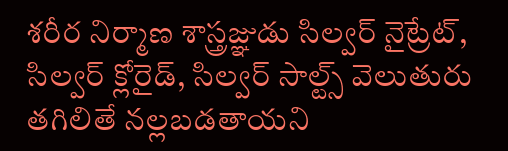శరీర నిర్మాణ శాస్త్రజ్ఞుడు సిల్వర్ నైట్రేట్, సిల్వర్ క్లోరైడ్, సిల్వర్ సాల్ట్స్ వెలుతురు తగిలితే నల్లబడతాయని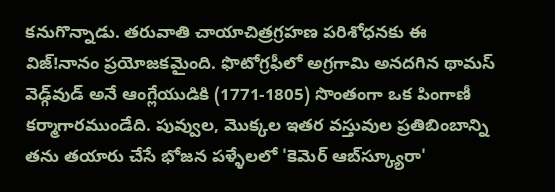కనుగొన్నాడు. తరువాతి చాయాచిత్రగ్రహణ పరిశోధనకు ఈ విజ్!నానం ప్రయోజకమైంది. ఫొటోగ్రఫీలో అగ్రగామి అనదగిన థామస్ వెడ్గ్‌వుడ్ అనే ఆంగ్లేయుడికి (1771-1805) సొంతంగా ఒక పింగాణీ కర్మాగారముండేది. పువ్వుల, మొక్కల ఇతర వస్తువుల ప్రతిబింబాన్ని తను తయారు చేసే భోజన పళ్ళేలలో 'కెమెర్ ఆబ్‌స్క్యూరా'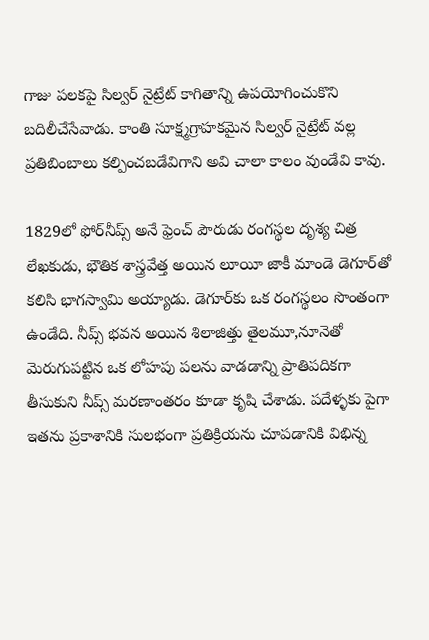గాజు పలకపై సిల్వర్ నైట్రేట్ కాగితాన్ని ఉపయోగించుకొని బదిలీచేసేవాడు. కాంతి సూక్ష్మగ్రాహకమైన సిల్వర్ నైట్రేట్ వల్ల ప్రతిబింబాలు కల్పించబడేవిగాని అవి చాలా కాలం వుండేవి కావు.

1829లో ఫోర్‌నీప్స్ అనే ఫ్రెంచ్ పౌరుడు రంగస్థల దృశ్య చిత్ర లేఖకుడు, భౌతిక శాస్త్రవేత్త అయిన లూయీ జాకీ మాండె డెగూర్‌తో కలిసి భాగస్వామి అయ్యాడు. డెగూర్‌కు ఒక రంగస్థలం సొంతంగా ఉండేది. నీప్స్ భవన అయిన శిలాజిత్తు తైలమూ,నూనెతో మెరుగుపట్టిన ఒక లోహపు పలను వాడడాన్ని ప్రాతిపదికగా తీసుకుని నీప్స్ మరణాంతరం కూడా కృషి చేశాడు. పదేళ్ళకు పైగా ఇతను ప్రకాశానికి సులభంగా ప్రతిక్రియను చూపడానికి విభిన్న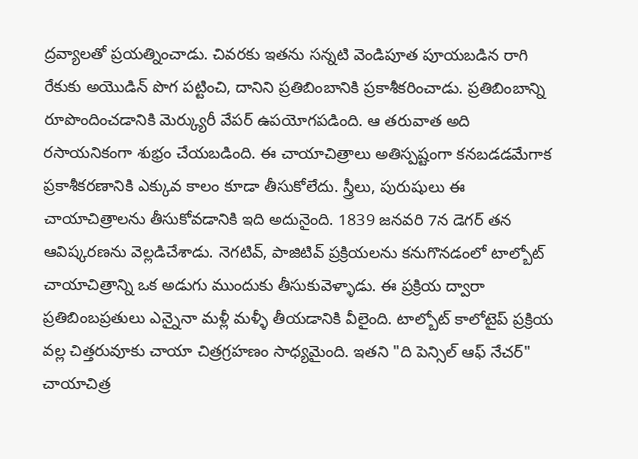ద్రవ్యాలతో ప్రయత్నించాడు. చివరకు ఇతను సన్నటి వెండిపూత పూయబడిన రాగి రేకుకు అయొడిన్ పొగ పట్టించి, దానిని ప్రతిబింబానికి ప్రకాశీకరించాడు. ప్రతిబింబాన్ని రూపొందించడానికి మెర్క్యురీ వేపర్ ఉపయోగపడింది. ఆ తరువాత అది రసాయనికంగా శుభ్రం చేయబడింది. ఈ చాయాచిత్రాలు అతిస్పష్టంగా కనబడడమేగాక ప్రకాశీకరణానికి ఎక్కువ కాలం కూడా తీసుకోలేదు. స్త్రీలు, పురుషులు ఈ చాయాచిత్రాలను తీసుకోవడానికి ఇది అదునైంది. 1839 జనవరి 7న డెగర్ తన ఆవిష్కరణను వెల్లడిచేశాడు. నెగటివ్, పాజిటివ్ ప్రక్రియలను కనుగొనడంలో టాల్బోట్ చాయాచిత్రాన్ని ఒక అడుగు ముందుకు తీసుకువెళ్ళాడు. ఈ ప్రక్రియ ద్వారా ప్రతిబింబప్రతులు ఎన్నైనా మళ్లీ మళ్ళీ తీయడానికి వీలైంది. టాల్బోట్ కాలోటైప్ ప్రక్రియ వల్ల చిత్తరువూకు చాయా చిత్రగ్రహణం సాధ్యమైంది. ఇతని "ది పెన్సిల్ ఆఫ్ నేచర్" చాయాచిత్ర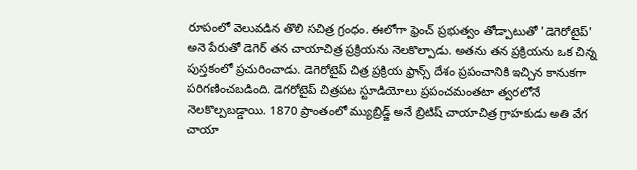రూపంలో వెలువడిన తొలి సచిత్ర గ్రంధం. ఈలోగా ఫ్రెంచ్ ప్రభుత్వం తోడ్పాటుతో 'డెగెరోటైప్' అనె పేరుతో డెగెర్ తన చాయాచిత్ర ప్రక్రియను నెలకొల్పాడు. అతను తన ప్రక్రియను ఒక చిన్న పుస్తకంలో ప్రచురించాడు. డెగెరోటైప్ చిత్ర ప్రక్రియ ఫ్రాన్స్ దేశం ప్రపంచానికి ఇచ్చిన కానుకగా పరిగణించబడింది. డెగరోటైప్ చిత్రపట స్టూడియోలు ప్రపంచమంతటా త్వరలోనే నెలకొల్పబడ్డాయి. 1870 ప్రాంతంలో మ్యుబ్రిడ్జ్ అనే బ్రిటిష్ చాయాచిత్ర గ్రాహకుడు అతి వేగ చాయా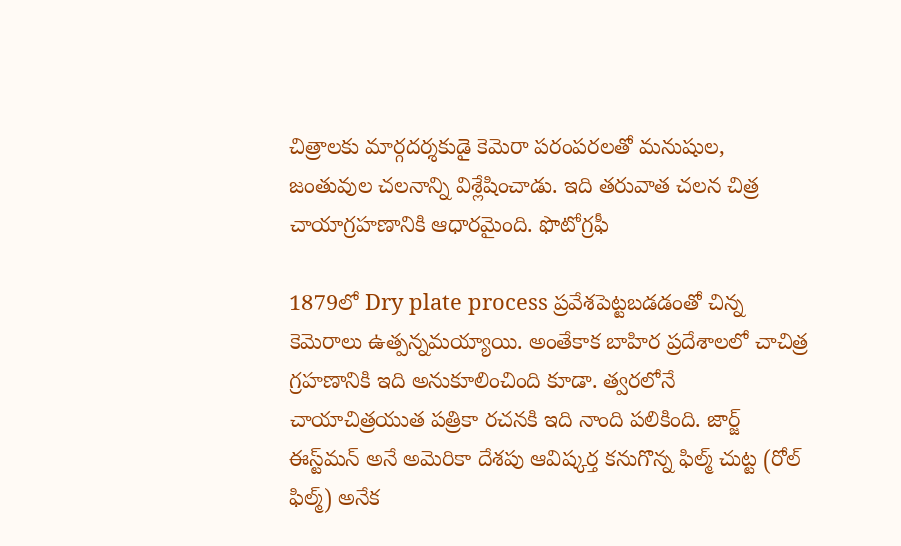చిత్రాలకు మార్గదర్శకుడై కెమెరా పరంపరలతో మనుషుల, జంతువుల చలనాన్ని విశ్లేషించాడు. ఇది తరువాత చలన చిత్ర చాయాగ్రహణానికి ఆధారమైంది. ఫొటోగ్రఫీ

1879లో Dry plate process ప్రవేశపెట్టబడడంతో చిన్న కెమెరాలు ఉత్పన్నమయ్యాయి. అంతేకాక బాహిర ప్రదేశాలలో చాచిత్ర గ్రహణానికి ఇది అనుకూలించింది కూడా. త్వరలోనే చాయాచిత్రయుత పత్రికా రచనకి ఇది నాంది పలికింది. జార్జ్ ఈస్ట్‌మన్ అనే అమెరికా దేశపు ఆవిష్కర్త కనుగొన్న ఫిల్మ్ చుట్ట (రోల్ ఫిల్మ్) అనేక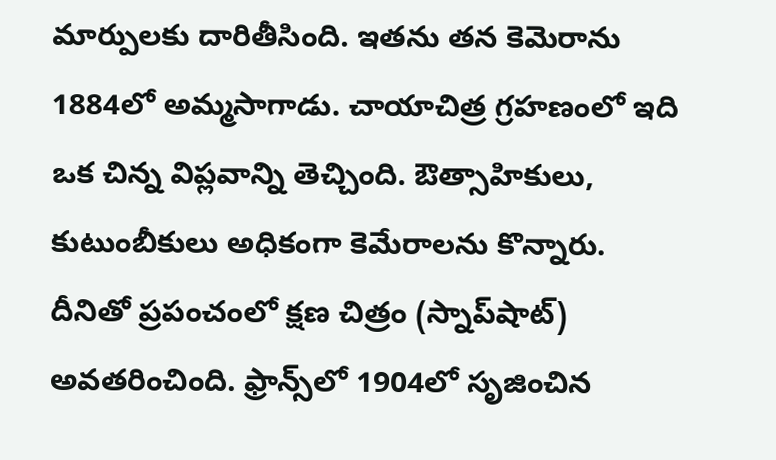మార్పులకు దారితీసింది. ఇతను తన కెమెరాను 1884లో అమ్మసాగాడు. చాయాచిత్ర గ్రహణంలో ఇది ఒక చిన్న విప్లవాన్ని తెచ్చింది. ఔత్సాహికులు, కుటుంబీకులు అధికంగా కెమేరాలను కొన్నారు. దీనితో ప్రపంచంలో క్షణ చిత్రం (స్నాప్‌షాట్) అవతరించింది. ఫ్రాన్స్‌లో 1904లో సృజించిన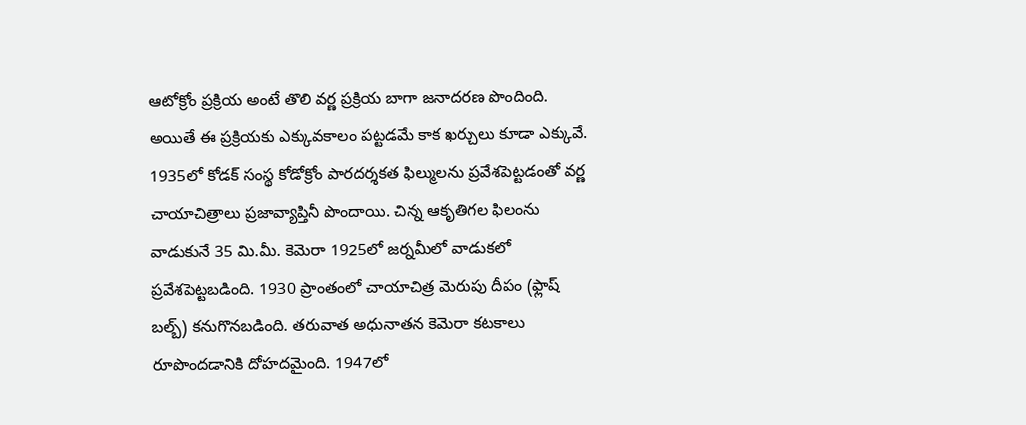ఆటోక్రోం ప్రక్రియ అంటే తొలి వర్ణ ప్రక్రియ బాగా జనాదరణ పొందింది. అయితే ఈ ప్రక్రియకు ఎక్కువకాలం పట్టడమే కాక ఖర్చులు కూడా ఎక్కువే. 1935లో కోడక్ సంస్థ కోడోక్రోం పారదర్శకత ఫిల్ములను ప్రవేశపెట్టడంతో వర్ణ చాయాచిత్రాలు ప్రజావ్యాప్తినీ పొందాయి. చిన్న ఆకృతిగల ఫిలంను వాడుకునే 35 మి.మీ. కెమెరా 1925లో జర్నమీలో వాడుకలో ప్రవేశపెట్టబడింది. 1930 ప్రాంతంలో చాయాచిత్ర మెరుపు దీపం (ఫ్లాష్ బల్బ్) కనుగొనబడింది. తరువాత అధునాతన కెమెరా కటకాలు రూపొందడానికి దోహదమైంది. 1947లో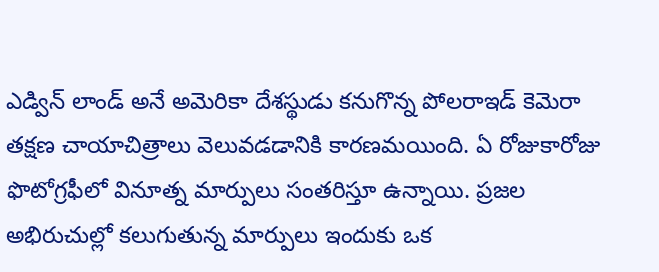ఎడ్విన్ లాండ్ అనే అమెరికా దేశస్థుడు కనుగొన్న పోలరాఇడ్ కెమెరా తక్షణ చాయాచిత్రాలు వెలువడడానికి కారణమయింది. ఏ రోజుకారోజు ఫొటోగ్రఫీలో వినూత్న మార్పులు సంతరిస్తూ ఉన్నాయి. ప్రజల అభిరుచుల్లో కలుగుతున్న మార్పులు ఇందుకు ఒక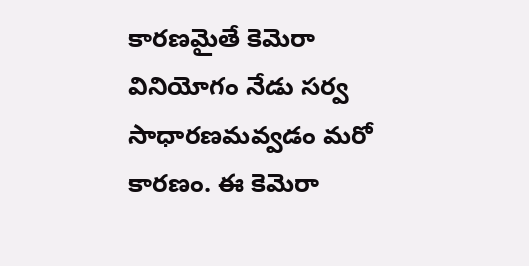కారణమైతే కెమెరా వినియోగం నేడు సర్వ సాధారణమవ్వడం మరో కారణం. ఈ కెమెరా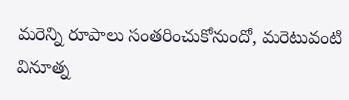మరెన్ని రూపాలు సంతరించుకోనుందో, మరెటువంటి వినూత్న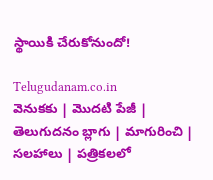స్థాయికి చేరుకోనుందో!

Telugudanam.co.in
వెనుకకు | మొదటి పేజీ | తెలుగుదనం బ్లాగు | మాగురించి | సలహాలు | పత్రికలలో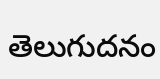తెలుగుదనం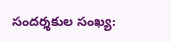సందర్శకుల సంఖ్య: